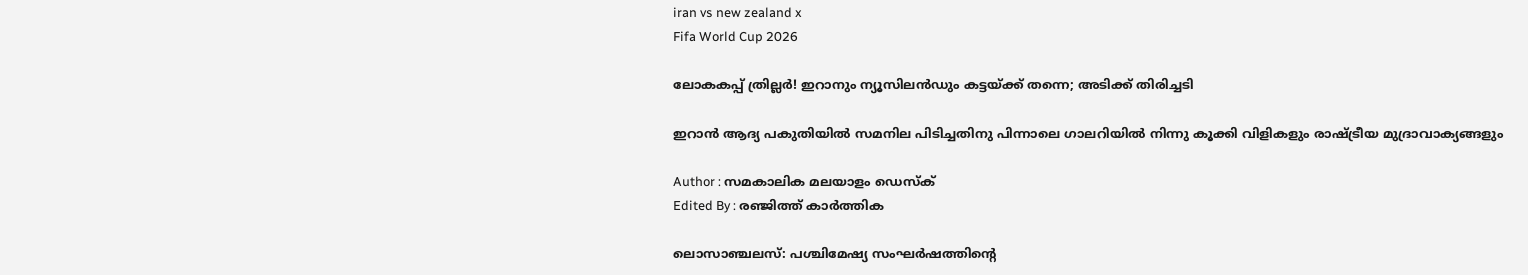iran vs new zealand x
Fifa World Cup 2026

ലോകകപ്പ് ത്രില്ലർ! ഇറാനും ന്യൂസിലൻഡും കട്ടയ്ക്ക് തന്നെ; അടിക്ക് തിരിച്ചടി

ഇറാൻ ആദ്യ പകുതിയിൽ സമനില പിടിച്ചതിനു പിന്നാലെ ഗാലറിയിൽ നിന്നു കൂക്കി വിളികളും രാഷ്ട്രീയ മുദ്രാവാക്യങ്ങളും

Author : സമകാലിക മലയാളം ഡെസ്ക്
Edited By : രഞ്ജിത്ത് കാർത്തിക

ലൊസാഞ്ചലസ്: പശ്ചിമേഷ്യ സംഘർഷത്തിന്റെ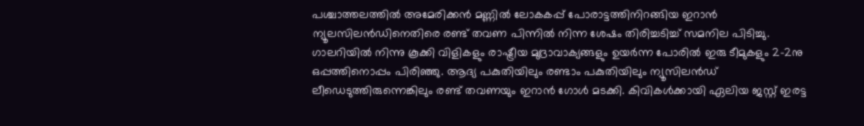പശ്ചാത്തലത്തിൽ അമേരിക്കൻ മണ്ണിൽ ലോകകപ്പ് പോരാട്ടത്തിനിറങ്ങിയ ഇറാൻ ന്യൂലസിലൻഡിനെതിരെ രണ്ട് തവണ പിന്നിൽ നിന്ന ശേഷം തിരിച്ചടിച്ച് സമനില പിടിച്ചു. ഗാലറിയിൽ നിന്നു കൂക്കി വിളികളും രാഷ്ട്രീയ മുദ്രാവാക്യങ്ങളും ഉയർന്ന പോരിൽ ഇരു ടീമുകളും 2-2നു ഒപ്പത്തിനൊപ്പം പിരിഞ്ഞു. ആദ്യ പകുതിയിലും രണ്ടാം പകുതിയിലും ന്യൂസിലൻഡ് ലീഡെടുത്തിരുന്നെങ്കിലും രണ്ട് തവണയും ഇറാൻ ഗോൾ മടക്കി. കിവികൾക്കായി ഏലിയ ജസ്റ്റ് ഇരട്ട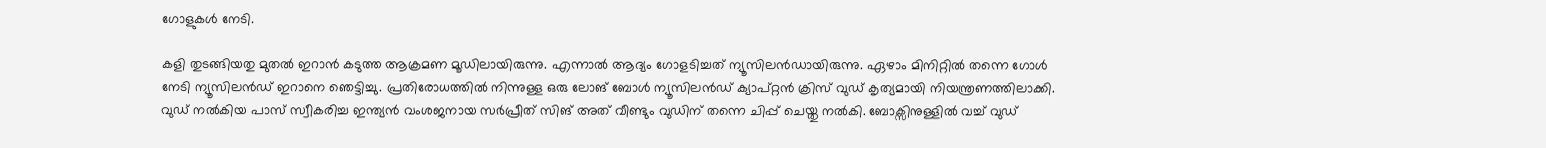ഗോളുകൾ നേടി.

കളി തുടങ്ങിയതു മുതൽ ഇറാൻ കടുത്ത ആക്രമണ മൂഡിലായിരുന്നു. എന്നാൽ ആദ്യം ഗോളടിച്ചത് ന്യൂസിലൻഡായിരുന്നു. ഏഴാം മിനിറ്റിൽ തന്നെ ഗോൾ നേടി ന്യൂസിലൻഡ് ഇറാനെ ഞെട്ടിച്ചു. പ്രതിരോധത്തിൽ നിന്നുള്ള ഒരു ലോങ് ബോൾ ന്യൂസിലൻഡ് ക്യാപ്റ്റൻ ക്രിസ് വുഡ് കൃത്യമായി നിയന്ത്രണത്തിലാക്കി. വുഡ് നൽകിയ പാസ് സ്വീകരിച്ച ഇന്ത്യൻ വംശജനായ സർപ്രീത് സിങ് അത് വീണ്ടും വുഡിന് തന്നെ ചിപ്പ് ചെയ്തു നൽകി. ബോക്സിനുള്ളിൽ വച്ച് വുഡ്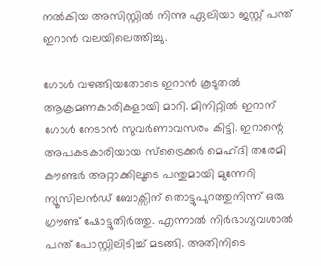നൽകിയ അസിസ്റ്റിൽ നിന്നു ഏലിയാ ജസ്റ്റ് പന്ത് ഇറാൻ വലയിലെത്തിച്ചു.

ഗോൾ വഴങ്ങിയതോടെ ഇറാൻ കൂടുതൽ ആക്രമണകാരികളായി മാറി. മിനിറ്റിൽ ഇറാന് ഗോൾ നേടാൻ സുവർണാവസരം കിട്ടി. ഇറാന്റെ അപകടകാരിയായ സ്ട്രൈക്കർ മെഹ്ദി തരേമി കൗണ്ടർ അറ്റാക്കിലൂടെ പന്തുമായി മുന്നേറി ന്യൂസിലൻഡ് ബോക്സിന് തൊട്ടുപുറത്തുനിന്ന് ഒരു ഗ്രൗണ്ട് ഷോട്ടുതിർത്തു. എന്നാൽ നിർഭാഗ്യവശാൽ പന്ത് പോസ്റ്റിലിടിച്ച് മടങ്ങി. അതിനിടെ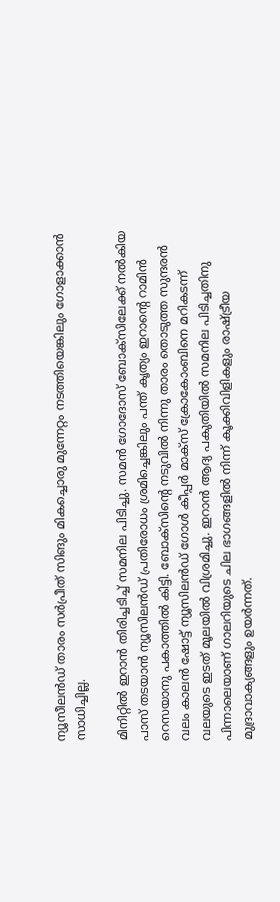ന്യൂസീലൻഡ് താരം സർപ്രീത് സിങും മികച്ചൊരു മുന്നേറ്റം നടത്തിയെങ്കിലും ഗോളാക്കാൻ സാധിച്ചില്ല.

മിനിറ്റിൽ ഇറാൻ തിരിച്ചടിച്ച് സമനില പിടിച്ചു. സമൻ ഗോദോസ് ബോക്സിലേക്ക് നൽകിയ പാസ് തടയാൻ ന്യൂസിലൻഡ് പ്രതിരോധം ശ്രമിച്ചെങ്കിലും പന്ത് കൃത്യം ഇറാന്റെ റാമിൻ റെസയാനു പകാത്തിൽ കിട്ടി. ബോക്സിന്റെ നടുവിൽ നിന്നു താരം തൊടുത്ത സുന്ദരൻ വലം കാലൻ ഷോട്ട് ന്യൂസിലൻഡ് ഗോൾ കീപ്പർ മാക്സ് ക്രോകോംബിനെ മറികടന്ന് വലയുടെ ഇടത് മൂലയിൽ വിശ്രമിച്ചു. ഇറാൻ ആദ്യ പകുതിയിൽ സമനില പിടിച്ചതിനു പിന്നാലെയാണ് ഗാലറിയുടെ ചില ഭാഗങ്ങളിൽ നിന്ന് കൂക്കിവിളികളും രാഷ്ട്രീയ മുദ്രാവാക്യങ്ങളും ഉയർന്നത്.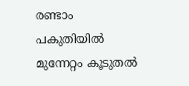രണ്ടാം പകുതിയിൽ മുന്നേറ്റം കൂടുതൽ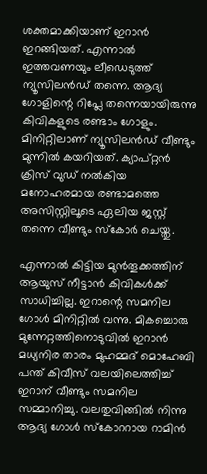ശക്തമാക്കിയാണ് ഇറാൻ ഇറങ്ങിയത്. എന്നാൽ ഇത്തവണയും ലീ‍ഡെടുത്ത് ന്യൂസിലൻഡ് തന്നെ. ആദ്യ ഗോളിന്റെ റിപ്ലേ തന്നെയായിരുന്നു കിവികളുടെ രണ്ടാം ഗോളും. മിനിറ്റിലാണ് ന്യൂസിലൻഡ് വീണ്ടും മുന്നിൽ കയറിയത്. ക്യാപ്റ്റൻ ക്രിസ് വുഡ് നൽകിയ മനോഹരമായ രണ്ടാമത്തെ അസിസ്റ്റിലൂടെ ഏലിയ ജസ്റ്റ് തന്നെ വീണ്ടും സ്കോർ ചെയ്തു.

എന്നാൽ കിട്ടിയ മുൻതൂക്കത്തിന് ആയുസ് നീട്ടാൻ കിവികൾക്ക് സാധിച്ചില്ല. ഇറാന്റെ സമനില ഗോൾ മിനിറ്റിൽ വന്നു. മികച്ചൊരു മുന്നേറ്റത്തിനൊടുവിൽ ഇറാൻ മധ്യനിര താരം മുഹമ്മദ് മൊഹേബി പന്ത് കിവീസ് വലയിലെത്തിച്ച് ഇറാന് വീണ്ടും സമനില സമ്മാനിച്ചു. വലതുവിങ്ങിൽ നിന്നു ആദ്യ ഗോൾ സ്കോററായ റാമിൻ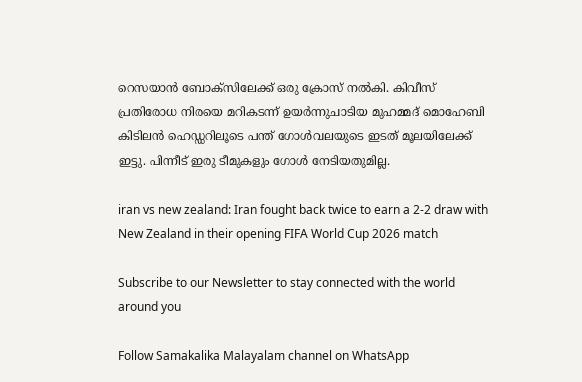റെസയാൻ ബോക്സിലേക്ക് ഒരു ക്രോസ് നൽകി. കിവീസ് പ്രതിരോധ നിരയെ മറികടന്ന് ഉയർന്നുചാടിയ മുഹമ്മദ് മൊഹേബി കിടിലൻ ഹെഡ്ഡറിലൂടെ പന്ത് ഗോൾവലയുടെ ഇടത് മൂലയിലേക്ക് ഇട്ടു. പിന്നീട് ഇരു ടീമുകളും ഗോൾ നേടിയതുമില്ല.

iran vs new zealand: Iran fought back twice to earn a 2-2 draw with New Zealand in their opening FIFA World Cup 2026 match

Subscribe to our Newsletter to stay connected with the world around you

Follow Samakalika Malayalam channel on WhatsApp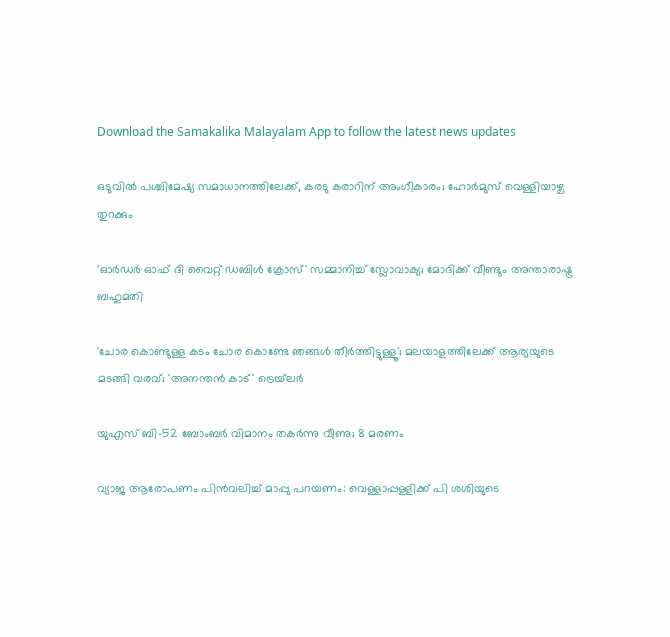Download the Samakalika Malayalam App to follow the latest news updates

ഒടുവില്‍ പശ്ചിമേഷ്യ സമാധാനത്തിലേക്ക്, കരടു കരാറിന് അംഗീകാരം; ഹോര്‍മുസ് വെള്ളിയാഴ്ച തുറക്കും

'ഓര്‍ഡര്‍ ഓഫ് ദി വൈറ്റ് ഡബിള്‍ ക്രോസ്' സമ്മാനിച്ച് സ്ലോവാക്യ; മോദിക്ക് വീണ്ടും അന്താരാഷ്ട്ര ബഹുമതി

'ചോര കൊണ്ടുള്ള കടം ചോര കൊണ്ടേ ഞങ്ങള്‍ തീര്‍ത്തിട്ടുള്ളൂ'; മലയാളത്തിലേക്ക് ആര്യയുടെ മടങ്ങി വരവ്; 'അനന്തന്‍ കാട്' ട്രെയ്‌ലര്‍

യുഎസ് ബി-52 ബോംബർ വിമാനം തകർന്നു വീണു; 8 മരണം

വ്യാജ ആരോപണം പിന്‍വലിച്ച് മാപ്പു പറയണം: വെള്ളാപ്പള്ളിക്ക് പി ശശിയുടെ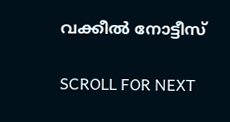വക്കീല്‍ നോട്ടീസ്

SCROLL FOR NEXT